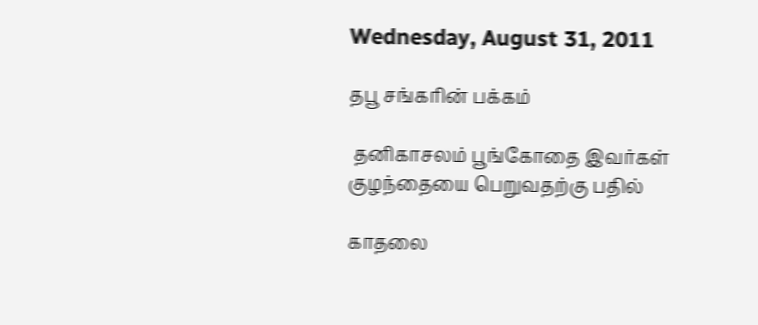Wednesday, August 31, 2011

தபூ சங்கரின் பக்கம்

 தனிகாசலம் பூங்கோதை இவர்கள் குழந்தையை பெறுவதற்கு பதில்

காதலை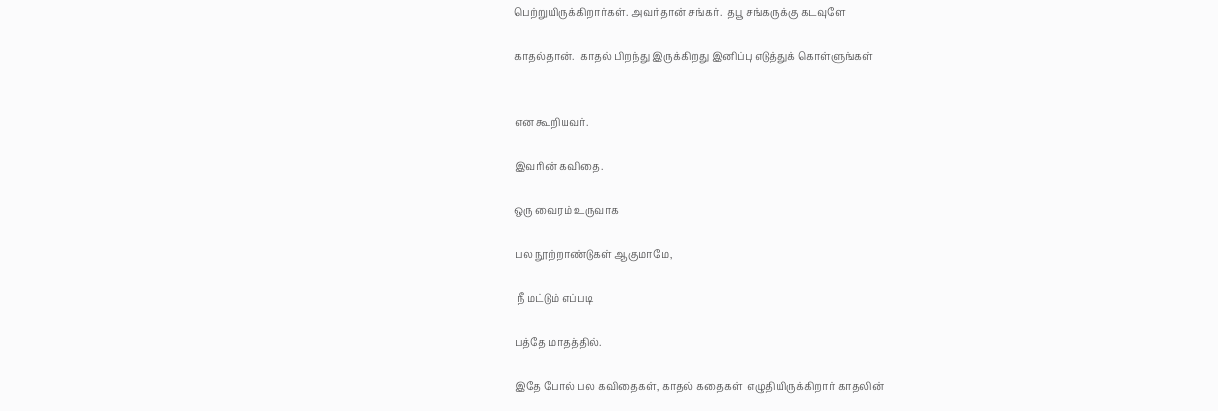பெற்றுயிருக்கிறார்கள். அவர்தான் சங்கர்.  தபூ சங்கருக்கு கடவுளே

காதல்தான்.  காதல் பிறந்து இருக்கிறது இனிப்பு எடுத்துக் கொள்ளுங்கள்


என கூறியவர்.

இவரின் கவிதை.

ஒரு வைரம் உருவாக

பல நூற்றாண்டுகள் ஆகுமாமே,

 நீ மட்டும் எப்படி

பத்தே மாதத்தில்.

இதே போல் பல கவிதைகள், காதல் கதைகள்  எழுதியிருக்கிறார் காதலின்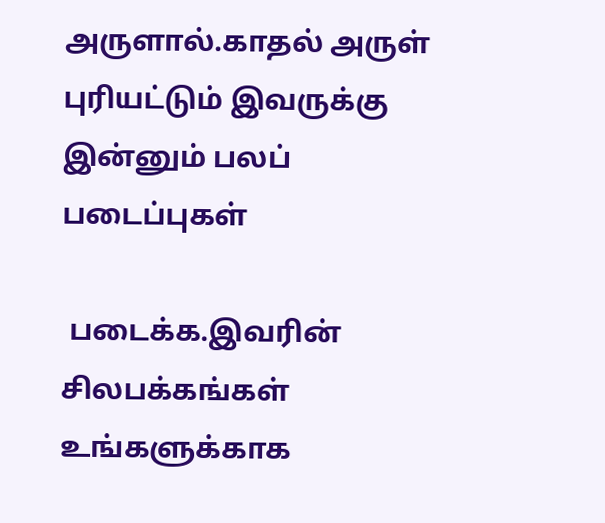அருளால்.காதல் அருள் புரியட்டும் இவருக்கு இன்னும் பலப் படைப்புகள்

 படைக்க.இவரின் சிலபக்கங்கள் உங்களுக்காக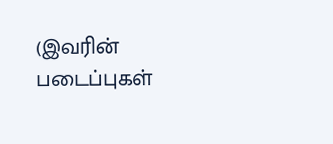(இவரின் படைப்புகள்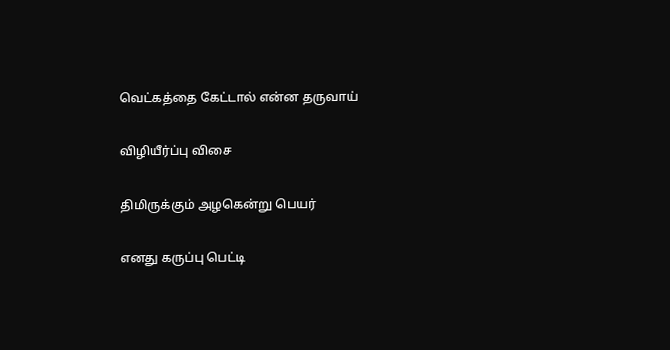வெட்கத்தை கேட்டால் என்ன தருவாய்

விழியீர்ப்பு விசை

திமிருக்கும் அழகென்று பெயர்

எனது கருப்பு பெட்டி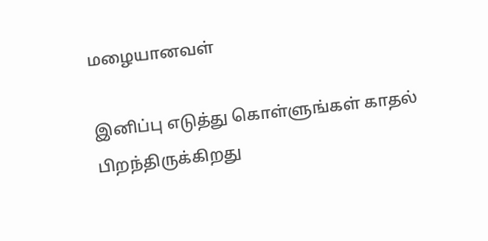மழையானவள்

இனிப்பு எடுத்து கொள்ளுங்கள் காதல் பிறந்திருக்கிறது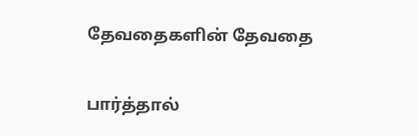தேவதைகளின் தேவதை

பார்த்தால்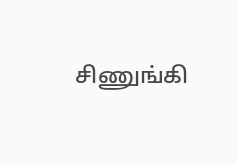சிணுங்கி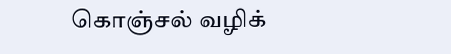கொஞ்சல் வழிக்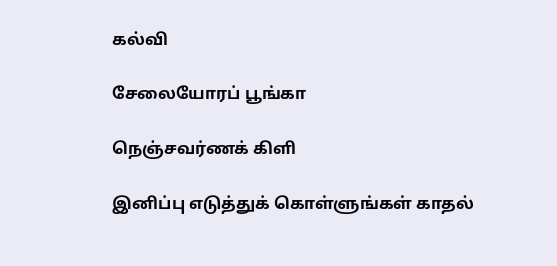கல்வி

சேலையோரப் பூங்கா

நெஞ்சவர்ணக் கிளி

இனிப்பு எடுத்துக் கொள்ளுங்கள் காதல்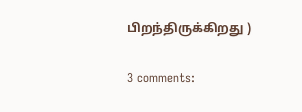பிறந்திருக்கிறது )

3 comments: